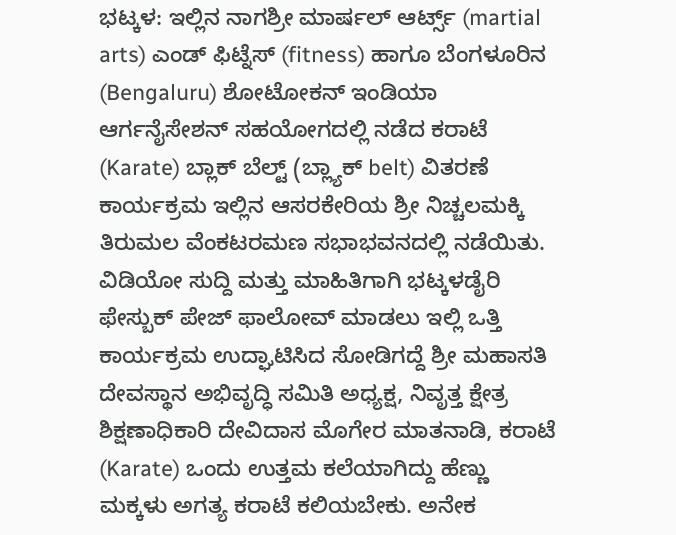ಭಟ್ಕಳ: ಇಲ್ಲಿನ ನಾಗಶ್ರೀ ಮಾರ್ಷಲ್ ಆರ್ಟ್ಸ್ (martial arts) ಎಂಡ್ ಫಿಟ್ನೆಸ್ (fitness) ಹಾಗೂ ಬೆಂಗಳೂರಿನ (Bengaluru) ಶೋಟೋಕನ್ ಇಂಡಿಯಾ ಆರ್ಗನೈಸೇಶನ್ ಸಹಯೋಗದಲ್ಲಿ ನಡೆದ ಕರಾಟೆ (Karate) ಬ್ಲಾಕ್ ಬೆಲ್ಟ್ (ಬ್ಲ್ಯಾಕ್ belt) ವಿತರಣೆ ಕಾರ್ಯಕ್ರಮ ಇಲ್ಲಿನ ಆಸರಕೇರಿಯ ಶ್ರೀ ನಿಚ್ಚಲಮಕ್ಕಿ ತಿರುಮಲ ವೆಂಕಟರಮಣ ಸಭಾಭವನದಲ್ಲಿ ನಡೆಯಿತು.
ವಿಡಿಯೋ ಸುದ್ದಿ ಮತ್ತು ಮಾಹಿತಿಗಾಗಿ ಭಟ್ಕಳಡೈರಿ ಫೇಸ್ಬುಕ್ ಪೇಜ್ ಫಾಲೋವ್ ಮಾಡಲು ಇಲ್ಲಿ ಒತ್ತಿ
ಕಾರ್ಯಕ್ರಮ ಉದ್ಘಾಟಿಸಿದ ಸೋಡಿಗದ್ದೆ ಶ್ರೀ ಮಹಾಸತಿ ದೇವಸ್ಥಾನ ಅಭಿವೃದ್ಧಿ ಸಮಿತಿ ಅಧ್ಯಕ್ಷ, ನಿವೃತ್ತ ಕ್ಷೇತ್ರ ಶಿಕ್ಷಣಾಧಿಕಾರಿ ದೇವಿದಾಸ ಮೊಗೇರ ಮಾತನಾಡಿ, ಕರಾಟೆ (Karate) ಒಂದು ಉತ್ತಮ ಕಲೆಯಾಗಿದ್ದು ಹೆಣ್ಣು ಮಕ್ಕಳು ಅಗತ್ಯ ಕರಾಟೆ ಕಲಿಯಬೇಕು. ಅನೇಕ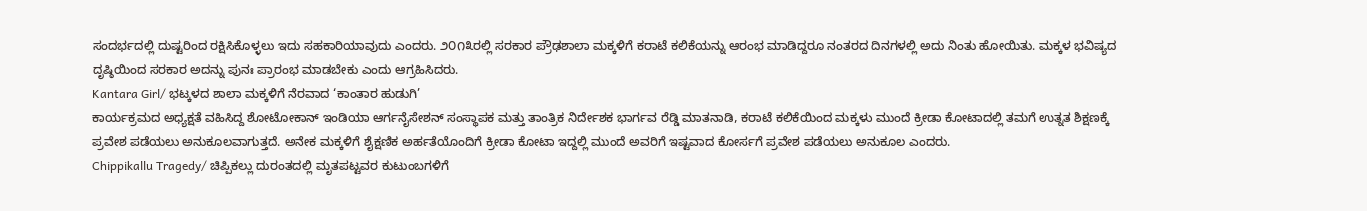ಸಂದರ್ಭದಲ್ಲಿ ದುಷ್ಟರಿಂದ ರಕ್ಷಿಸಿಕೊಳ್ಳಲು ಇದು ಸಹಕಾರಿಯಾವುದು ಎಂದರು. ೨೦೧೩ರಲ್ಲಿ ಸರಕಾರ ಪ್ರೌಢಶಾಲಾ ಮಕ್ಕಳಿಗೆ ಕರಾಟೆ ಕಲಿಕೆಯನ್ನು ಆರಂಭ ಮಾಡಿದ್ದರೂ ನಂತರದ ದಿನಗಳಲ್ಲಿ ಅದು ನಿಂತು ಹೋಯಿತು. ಮಕ್ಕಳ ಭವಿಷ್ಯದ ದೃಷ್ಠಿಯಿಂದ ಸರಕಾರ ಅದನ್ನು ಪುನಃ ಪ್ರಾರಂಭ ಮಾಡಬೇಕು ಎಂದು ಆಗ್ರಹಿಸಿದರು.
Kantara Girl/ ಭಟ್ಕಳದ ಶಾಲಾ ಮಕ್ಕಳಿಗೆ ನೆರವಾದ ‘ಕಾಂತಾರ ಹುಡುಗಿ’
ಕಾರ್ಯಕ್ರಮದ ಅಧ್ಯಕ್ಷತೆ ವಹಿಸಿದ್ದ ಶೋಟೋಕಾನ್ ಇಂಡಿಯಾ ಆರ್ಗನೈಸೇಶನ್ ಸಂಸ್ಥಾಪಕ ಮತ್ತು ತಾಂತ್ರಿಕ ನಿರ್ದೇಶಕ ಭಾರ್ಗವ ರೆಡ್ಡಿ ಮಾತನಾಡಿ, ಕರಾಟೆ ಕಲಿಕೆಯಿಂದ ಮಕ್ಕಳು ಮುಂದೆ ಕ್ರೀಡಾ ಕೋಟಾದಲ್ಲಿ ತಮಗೆ ಉತ್ನತ ಶಿಕ್ಷಣಕ್ಕೆ ಪ್ರವೇಶ ಪಡೆಯಲು ಅನುಕೂಲವಾಗುತ್ತದೆ. ಅನೇಕ ಮಕ್ಕಳಿಗೆ ಶೈಕ್ಷಣಿಕ ಅರ್ಹತೆಯೊಂದಿಗೆ ಕ್ರೀಡಾ ಕೋಟಾ ಇದ್ದಲ್ಲಿ ಮುಂದೆ ಅವರಿಗೆ ಇಷ್ಟವಾದ ಕೋರ್ಸಗೆ ಪ್ರವೇಶ ಪಡೆಯಲು ಅನುಕೂಲ ಎಂದರು.
Chippikallu Tragedy/ ಚಿಪ್ಪಿಕಲ್ಲು ದುರಂತದಲ್ಲಿ ಮೃತಪಟ್ಟವರ ಕುಟುಂಬಗಳಿಗೆ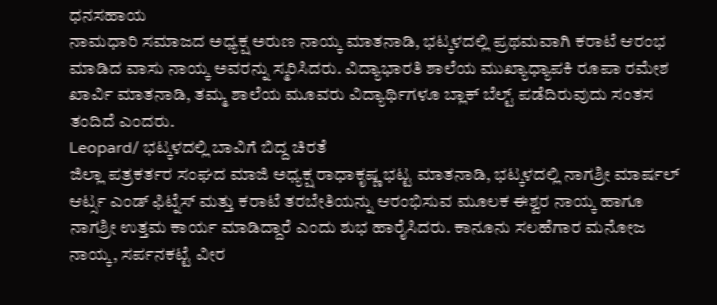ಧನಸಹಾಯ
ನಾಮಧಾರಿ ಸಮಾಜದ ಅಧ್ಯಕ್ಷ ಅರುಣ ನಾಯ್ಕ ಮಾತನಾಡಿ, ಭಟ್ಕಳದಲ್ಲಿ ಪ್ರಥಮವಾಗಿ ಕರಾಟೆ ಆರಂಭ ಮಾಡಿದ ವಾಸು ನಾಯ್ಕ ಅವರನ್ನು ಸ್ಮರಿಸಿದರು. ವಿದ್ಯಾಭಾರತಿ ಶಾಲೆಯ ಮುಖ್ಯಾಧ್ಯಾಪಕಿ ರೂಪಾ ರಮೇಶ ಖಾರ್ವಿ ಮಾತನಾಡಿ, ತಮ್ಮ ಶಾಲೆಯ ಮೂವರು ವಿದ್ಯಾರ್ಥಿಗಳೂ ಬ್ಲಾಕ್ ಬೆಲ್ಟ್ ಪಡೆದಿರುವುದು ಸಂತಸ ತಂದಿದೆ ಎಂದರು.
Leopard/ ಭಟ್ಕಳದಲ್ಲಿ ಬಾವಿಗೆ ಬಿದ್ದ ಚಿರತೆ
ಜಿಲ್ಲಾ ಪತ್ರಕರ್ತರ ಸಂಘದ ಮಾಜಿ ಅಧ್ಯಕ್ಷ ರಾಧಾಕೃಷ್ಣ ಭಟ್ಟ ಮಾತನಾಡಿ, ಭಟ್ಕಳದಲ್ಲಿ ನಾಗಶ್ರೀ ಮಾರ್ಷಲ್ ಆರ್ಟ್ಸ ಎಂಡ್ ಫಿಟ್ನೆಸ್ ಮತ್ತು ಕರಾಟೆ ತರಬೇತಿಯನ್ನು ಆರಂಭಿಸುವ ಮೂಲಕ ಈಶ್ವರ ನಾಯ್ಕ ಹಾಗೂ ನಾಗಶ್ರೀ ಉತ್ತಮ ಕಾರ್ಯ ಮಾಡಿದ್ದಾರೆ ಎಂದು ಶುಭ ಹಾರೈಸಿದರು. ಕಾನೂನು ಸಲಹೆಗಾರ ಮನೋಜ ನಾಯ್ಕ, ಸರ್ಪನಕಟ್ಟೆ ವೀರ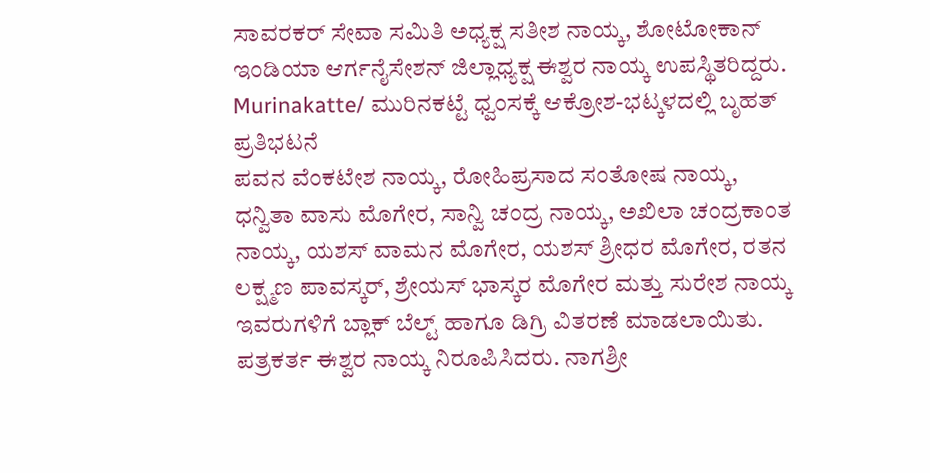ಸಾವರಕರ್ ಸೇವಾ ಸಮಿತಿ ಅಧ್ಯಕ್ಷ ಸತೀಶ ನಾಯ್ಕ, ಶೋಟೋಕಾನ್ ಇಂಡಿಯಾ ಆರ್ಗನೈಸೇಶನ್ ಜಿಲ್ಲಾಧ್ಯಕ್ಷ ಈಶ್ವರ ನಾಯ್ಕ ಉಪಸ್ಥಿತರಿದ್ದರು.
Murinakatte/ ಮುರಿನಕಟ್ಟೆ ಧ್ವಂಸಕ್ಕೆ ಆಕ್ರೋಶ-ಭಟ್ಕಳದಲ್ಲಿ ಬೃಹತ್ ಪ್ರತಿಭಟನೆ
ಪವನ ವೆಂಕಟೇಶ ನಾಯ್ಕ, ರೋಹಿಪ್ರಸಾದ ಸಂತೋಷ ನಾಯ್ಕ, ಧನ್ವಿತಾ ವಾಸು ಮೊಗೇರ, ಸಾನ್ವಿ ಚಂದ್ರ ನಾಯ್ಕ, ಅಖಿಲಾ ಚಂದ್ರಕಾಂತ ನಾಯ್ಕ, ಯಶಸ್ ವಾಮನ ಮೊಗೇರ, ಯಶಸ್ ಶ್ರೀಧರ ಮೊಗೇರ, ರತನ ಲಕ್ಷ್ಮಣ ಪಾವಸ್ಕರ್, ಶ್ರೇಯಸ್ ಭಾಸ್ಕರ ಮೊಗೇರ ಮತ್ತು ಸುರೇಶ ನಾಯ್ಕ ಇವರುಗಳಿಗೆ ಬ್ಲಾಕ್ ಬೆಲ್ಟ್ ಹಾಗೂ ಡಿಗ್ರಿ ವಿತರಣೆ ಮಾಡಲಾಯಿತು. ಪತ್ರಕರ್ತ ಈಶ್ವರ ನಾಯ್ಕ ನಿರೂಪಿಸಿದರು. ನಾಗಶ್ರೀ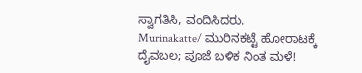ಸ್ವಾಗತಿಸಿ, ವಂದಿಸಿದರು.
Murinakatte/ ಮುರಿನಕಟ್ಟೆ ಹೋರಾಟಕ್ಕೆ ದೈವಬಲ; ಪೂಜೆ ಬಳಿಕ ನಿಂತ ಮಳೆ!